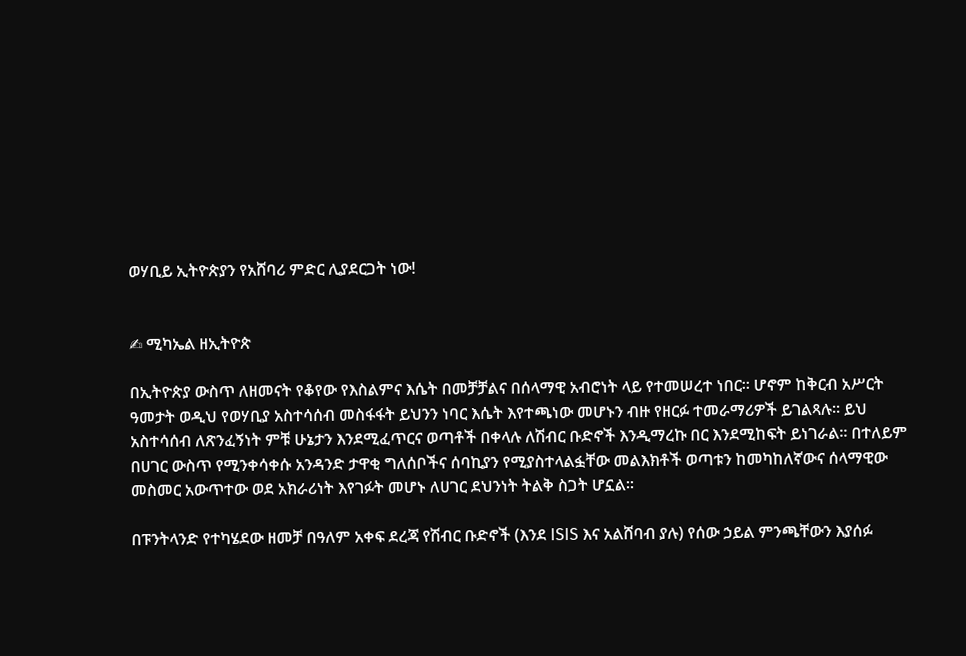ወሃቢይ ኢትዮጵያን የአሸባሪ ምድር ሊያደርጋት ነው!


✍ ሚካኤል ዘኢትዮጵ

በኢትዮጵያ ውስጥ ለዘመናት የቆየው የእስልምና እሴት በመቻቻልና በሰላማዊ አብሮነት ላይ የተመሠረተ ነበር። ሆኖም ከቅርብ አሥርት ዓመታት ወዲህ የወሃቢያ አስተሳሰብ መስፋፋት ይህንን ነባር እሴት እየተጫነው መሆኑን ብዙ የዘርፉ ተመራማሪዎች ይገልጻሉ። ይህ አስተሳሰብ ለጽንፈኝነት ምቹ ሁኔታን እንደሚፈጥርና ወጣቶች በቀላሉ ለሽብር ቡድኖች እንዲማረኩ በር እንደሚከፍት ይነገራል። በተለይም በሀገር ውስጥ የሚንቀሳቀሱ አንዳንድ ታዋቂ ግለሰቦችና ሰባኪያን የሚያስተላልፏቸው መልእክቶች ወጣቱን ከመካከለኛውና ሰላማዊው መስመር አውጥተው ወደ አክራሪነት እየገፉት መሆኑ ለሀገር ደህንነት ትልቅ ስጋት ሆኗል።

በፑንትላንድ የተካሄደው ዘመቻ በዓለም አቀፍ ደረጃ የሽብር ቡድኖች (እንደ ISIS እና አልሸባብ ያሉ) የሰው ኃይል ምንጫቸውን እያሰፉ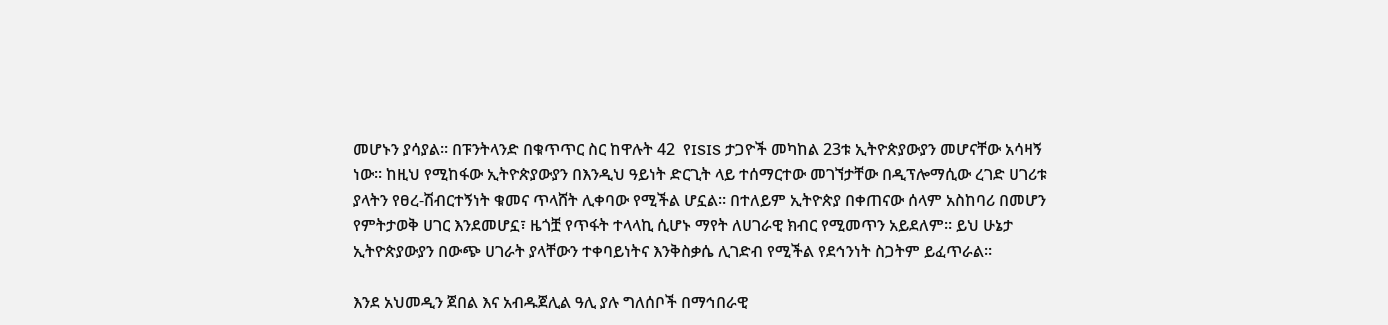መሆኑን ያሳያል። በፑንትላንድ በቁጥጥር ስር ከዋሉት 42  የISIS ታጋዮች መካከል 23ቱ ኢትዮጵያውያን መሆናቸው አሳዛኝ ነው። ከዚህ የሚከፋው ኢትዮጵያውያን በእንዲህ ዓይነት ድርጊት ላይ ተሰማርተው መገኘታቸው በዲፕሎማሲው ረገድ ሀገሪቱ ያላትን የፀረ-ሽብርተኝነት ቁመና ጥላሸት ሊቀባው የሚችል ሆኗል። በተለይም ኢትዮጵያ በቀጠናው ሰላም አስከባሪ በመሆን የምትታወቅ ሀገር እንደመሆኗ፣ ዜጎቿ የጥፋት ተላላኪ ሲሆኑ ማየት ለሀገራዊ ክብር የሚመጥን አይደለም። ይህ ሁኔታ ኢትዮጵያውያን በውጭ ሀገራት ያላቸውን ተቀባይነትና እንቅስቃሴ ሊገድብ የሚችል የደኅንነት ስጋትም ይፈጥራል።

እንደ አህመዲን ጀበል እና አብዱጀሊል ዓሊ ያሉ ግለሰቦች በማኅበራዊ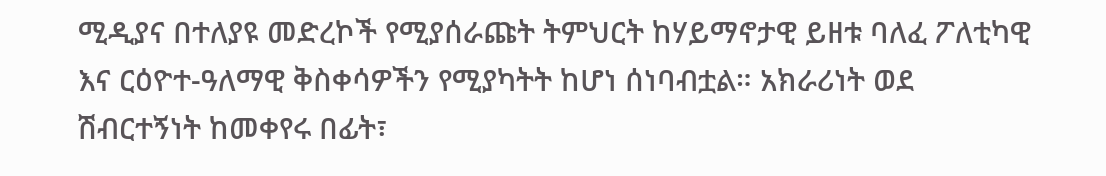ሚዲያና በተለያዩ መድረኮች የሚያሰራጩት ትምህርት ከሃይማኖታዊ ይዘቱ ባለፈ ፖለቲካዊ እና ርዕዮተ-ዓለማዊ ቅስቀሳዎችን የሚያካትት ከሆነ ሰነባብቷል። አክራሪነት ወደ ሽብርተኝነት ከመቀየሩ በፊት፣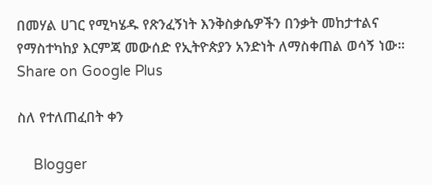በመሃል ሀገር የሚካሄዱ የጽንፈኝነት እንቅስቃሴዎችን በንቃት መከታተልና የማስተካከያ እርምጃ መውሰድ የኢትዮጵያን አንድነት ለማስቀጠል ወሳኝ ነው።
Share on Google Plus

ስለ የተለጠፈበት ቀን

    Blogger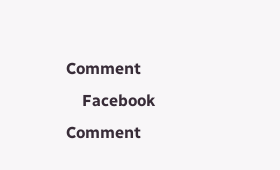Comment
    Facebook Comment